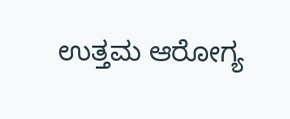ಉತ್ತಮ ಆರೋಗ್ಯ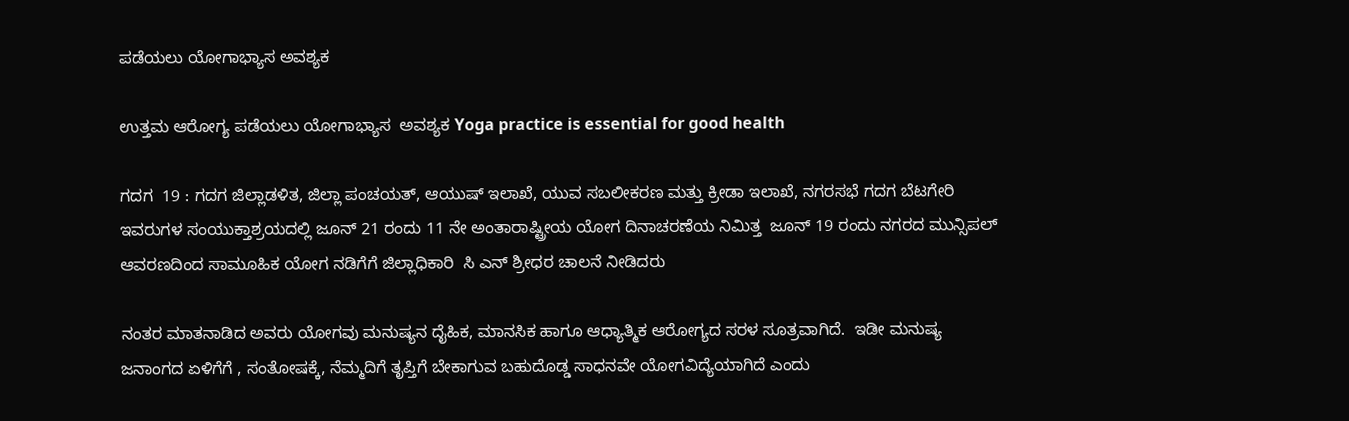ಪಡೆಯಲು ಯೋಗಾಭ್ಯಾಸ ಅವಶ್ಯಕ

ಉತ್ತಮ ಆರೋಗ್ಯ ಪಡೆಯಲು ಯೋಗಾಭ್ಯಾಸ  ಅವಶ್ಯಕ Yoga practice is essential for good health

ಗದಗ  19 : ಗದಗ ಜಿಲ್ಲಾಡಳಿತ, ಜಿಲ್ಲಾ ಪಂಚಯತ್, ಆಯುಷ್ ಇಲಾಖೆ, ಯುವ ಸಬಲೀಕರಣ ಮತ್ತು ಕ್ರೀಡಾ ಇಲಾಖೆ, ನಗರಸಭೆ ಗದಗ ಬೆಟಗೇರಿ ಇವರುಗಳ ಸಂಯುಕ್ತಾಶ್ರಯದಲ್ಲಿ ಜೂನ್ 21 ರಂದು 11 ನೇ ಅಂತಾರಾಷ್ಟ್ರೀಯ ಯೋಗ ದಿನಾಚರಣೆಯ ನಿಮಿತ್ತ  ಜೂನ್ 19 ರಂದು ನಗರದ ಮುನ್ಸಿಪಲ್  ಆವರಣದಿಂದ ಸಾಮೂಹಿಕ ಯೋಗ ನಡಿಗೆಗೆ ಜಿಲ್ಲಾಧಿಕಾರಿ  ಸಿ ಎನ್ ಶ್ರೀಧರ ಚಾಲನೆ ನೀಡಿದರು

ನಂತರ ಮಾತನಾಡಿದ ಅವರು ಯೋಗವು ಮನುಷ್ಯನ ದೈಹಿಕ, ಮಾನಸಿಕ ಹಾಗೂ ಆಧ್ಯಾತ್ಮಿಕ ಆರೋಗ್ಯದ ಸರಳ ಸೂತ್ರವಾಗಿದೆ.  ಇಡೀ ಮನುಷ್ಯ ಜನಾಂಗದ ಏಳಿಗೆಗೆ , ಸಂತೋಷಕ್ಕೆ, ನೆಮ್ಮದಿಗೆ ತೃಪ್ತಿಗೆ ಬೇಕಾಗುವ ಬಹುದೊಡ್ಡ ಸಾಧನವೇ ಯೋಗವಿದ್ಯೆಯಾಗಿದೆ ಎಂದು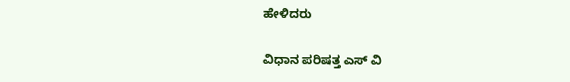ಹೇಳಿದರು

ವಿಧಾನ ಪರಿಷತ್ತ ಎಸ್ ವಿ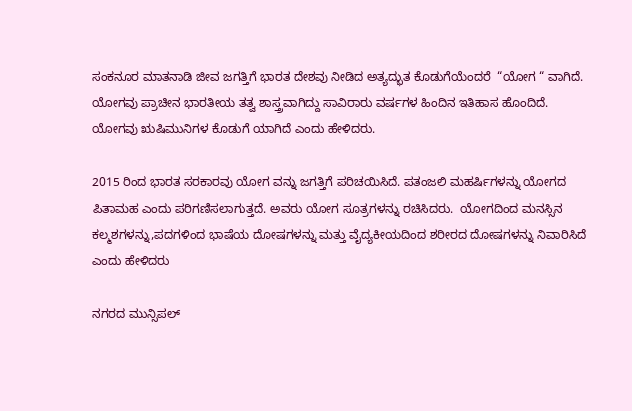ಸಂಕನೂರ ಮಾತನಾಡಿ ಜೀವ ಜಗತ್ತಿಗೆ ಭಾರತ ದೇಶವು ನೀಡಿದ ಅತ್ಯದ್ಭುತ ಕೊಡುಗೆಯೆಂದರೆ  “ಯೋಗ “ ವಾಗಿದೆ. ಯೋಗವು ಪ್ರಾಚೀನ ಭಾರತೀಯ ತತ್ವ ಶಾಸ್ತ್ರವಾಗಿದ್ದು ಸಾವಿರಾರು ವರ್ಷಗಳ ಹಿಂದಿನ ಇತಿಹಾಸ ಹೊಂದಿದೆ. ಯೋಗವು ಋಷಿಮುನಿಗಳ ಕೊಡುಗೆ ಯಾಗಿದೆ ಎಂದು ಹೇಳಿದರು.

2015 ರಿಂದ ಭಾರತ ಸರಕಾರವು ಯೋಗ ವನ್ನು ಜಗತ್ತಿಗೆ ಪರಿಚಯಿಸಿದೆ. ಪತಂಜಲಿ ಮಹರ್ಷಿಗಳನ್ನು ಯೋಗದ ಪಿತಾಮಹ ಎಂದು ಪರಿಗಣಿಸಲಾಗುತ್ತದೆ. ಅವರು ಯೋಗ ಸೂತ್ರಗಳನ್ನು ರಚಿಸಿದರು.  ಯೋಗದಿಂದ ಮನಸ್ಸಿನ ಕಲ್ಮಶಗಳನ್ನು,ಪದಗಳಿಂದ ಭಾಷೆಯ ದೋಷಗಳನ್ನು ಮತ್ತು ವೈದ್ಯಕೀಯದಿಂದ ಶರೀರದ ದೋಷಗಳನ್ನು ನಿವಾರಿಸಿದೆ ಎಂದು ಹೇಳಿದರು

ನಗರದ ಮುನ್ಸಿಪಲ್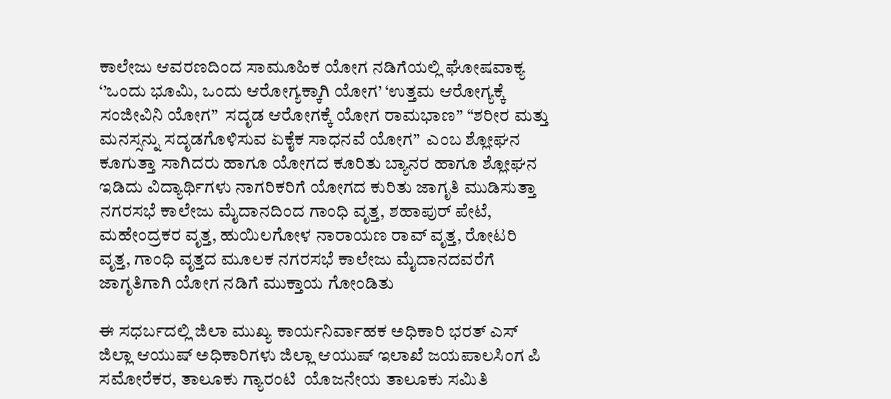ಕಾಲೇಜು ಆವರಣದಿಂದ ಸಾಮೂಹಿಕ ಯೋಗ ನಡಿಗೆಯಲ್ಲಿ ಘೋಷವಾಕ್ಯ ‘’ಒಂದು ಭೂಮಿ, ಒಂದು ಆರೋಗ್ಯಕ್ಕಾಗಿ ಯೋಗ’ ‘ಉತ್ತಮ ಆರೋಗ್ಯಕ್ಕೆ ಸಂಜೀವಿನಿ ಯೋಗ”  ಸದೃಡ ಆರೋಗಕ್ಕೆ ಯೋಗ ರಾಮಭಾಣ” “ಶರೀರ ಮತ್ತು ಮನಸ್ಸನ್ನು ಸದೃಡಗೊಳಿಸುವ ಏಕೈಕ ಸಾಧನವೆ ಯೋಗ”  ಎಂಬ ಶ್ಲೋಘನ  ಕೂಗುತ್ತಾ ಸಾಗಿದರು ಹಾಗೂ ಯೋಗದ ಕೂರಿತು ಬ್ಯಾನರ ಹಾಗೂ ಶ್ಲೋಘನ ಇಡಿದು ವಿದ್ಯಾರ್ಥಿಗಳು ನಾಗರಿಕರಿಗೆ ಯೋಗದ ಕುರಿತು ಜಾಗೃತಿ ಮುಡಿಸುತ್ತಾ ನಗರಸಭೆ ಕಾಲೇಜು ಮೈದಾನದಿಂದ ಗಾಂಧಿ ವೃತ್ತ, ಶಹಾಪುರ್ ಪೇಟೆ, ಮಹೇಂದ್ರಕರ ವೃತ್ತ, ಹುಯಿಲಗೋಳ ನಾರಾಯಣ ರಾವ್ ವೃತ್ತ, ರೋಟರಿ ವೃತ್ತ, ಗಾಂಧಿ ವೃತ್ತದ ಮೂಲಕ ನಗರಸಭೆ ಕಾಲೇಜು ಮೈದಾನದವರೆಗೆ ಜಾಗೃತಿಗಾಗಿ ಯೋಗ ನಡಿಗೆ ಮುಕ್ತಾಯ ಗೋಂಡಿತು

ಈ ಸಧರ್ಬದಲ್ಲಿ ಜಿಲಾ ಮುಖ್ಯ ಕಾರ್ಯನಿರ್ವಾಹಕ ಅಧಿಕಾರಿ ಭರತ್ ಎಸ್  ಜಿಲ್ಲಾ ಆಯುಷ್ ಅಧಿಕಾರಿಗಳು ಜಿಲ್ಲಾ ಆಯುಷ್ ಇಲಾಖೆ ಜಯಪಾಲಸಿಂಗ ಪಿ ಸಮೋರೆಕರ, ತಾಲೂಕು ಗ್ಯಾರಂಟಿ  ಯೊಜನೇಯ ತಾಲೂಕು ಸಮಿತಿ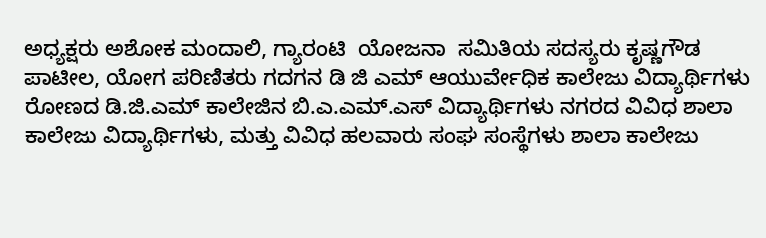ಅಧ್ಯಕ್ಷರು ಅಶೋಕ ಮಂದಾಲಿ, ಗ್ಯಾರಂಟಿ  ಯೋಜನಾ  ಸಮಿತಿಯ ಸದಸ್ಯರು ಕೃಷ್ಣಗೌಡ  ಪಾಟೀಲ, ಯೋಗ ಪರಿಣಿತರು ಗದಗನ ಡಿ ಜಿ ಎಮ್ ಆಯುರ್ವೇಧಿಕ ಕಾಲೇಜು ವಿದ್ಯಾರ್ಥಿಗಳು ರೋಣದ ಡಿ.ಜಿ.ಎಮ್ ಕಾಲೇಜಿನ ಬಿ.ಎ.ಎಮ್‌.ಎಸ್ ವಿದ್ಯಾರ್ಥಿಗಳು ನಗರದ ವಿವಿಧ ಶಾಲಾ ಕಾಲೇಜು ವಿದ್ಯಾರ್ಥಿಗಳು, ಮತ್ತು ವಿವಿಧ ಹಲವಾರು ಸಂಘ ಸಂಸ್ಥೆಗಳು ಶಾಲಾ ಕಾಲೇಜು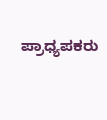ಪ್ರಾಧ್ಯಪಕರು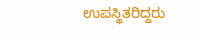ಉಪಸ್ಥಿತರಿದ್ದರು